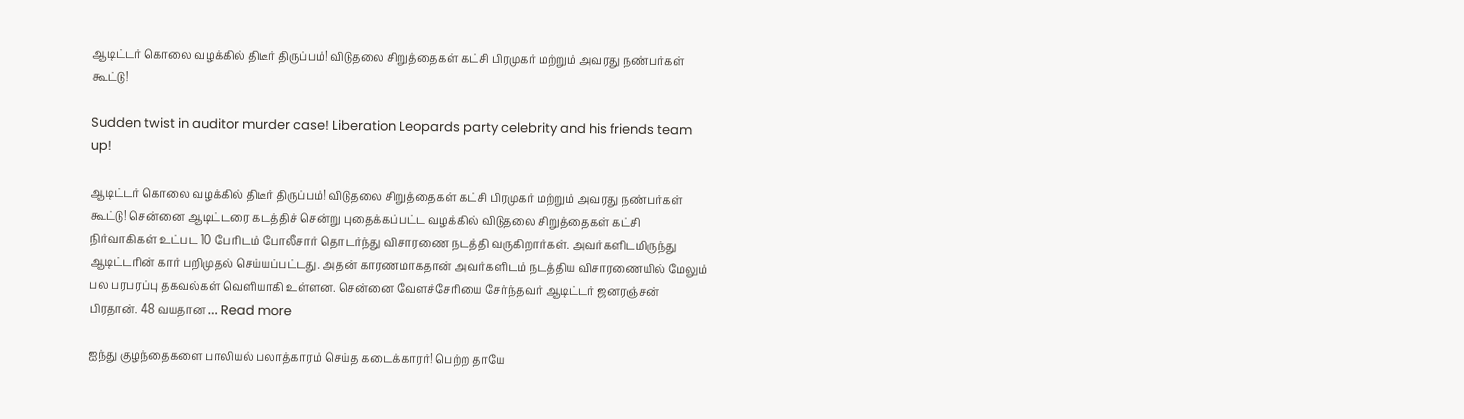ஆடிட்டர் கொலை வழக்கில் திடீர் திருப்பம்! விடுதலை சிறுத்தைகள் கட்சி பிரமுகர் மற்றும் அவரது நண்பர்கள் கூட்டு!

Sudden twist in auditor murder case! Liberation Leopards party celebrity and his friends team up!

ஆடிட்டர் கொலை வழக்கில் திடீர் திருப்பம்! விடுதலை சிறுத்தைகள் கட்சி பிரமுகர் மற்றும் அவரது நண்பர்கள் கூட்டு! சென்னை ஆடிட்டரை கடத்திச் சென்று புதைக்கப்பட்ட வழக்கில் விடுதலை சிறுத்தைகள் கட்சி நிர்வாகிகள் உட்பட 10 பேரிடம் போலீசார் தொடர்ந்து விசாரணை நடத்தி வருகிறார்கள். அவர்களிடமிருந்து ஆடிட்டரின் கார் பறிமுதல் செய்யப்பட்டது. அதன் காரணமாகதான் அவர்களிடம் நடத்திய விசாரணையில் மேலும் பல பரபரப்பு தகவல்கள் வெளியாகி உள்ளன. சென்னை வேளச்சேரியை சேர்ந்தவர் ஆடிட்டர் ஜனரஞ்சன் பிரதான். 48 வயதான … Read more

ஐந்து குழந்தைகளை பாலியல் பலாத்காரம் செய்த கடைக்காரர்! பெற்ற தாயே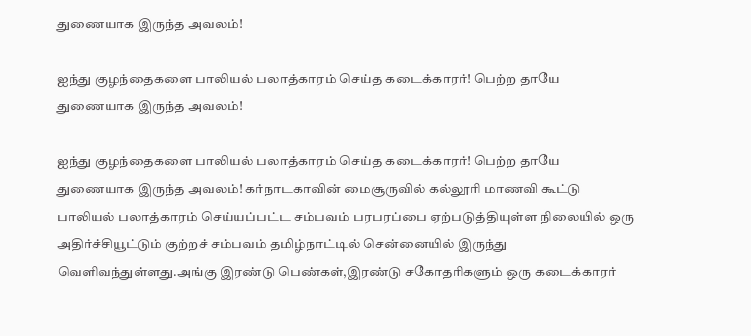துணையாக இருந்த அவலம்!

ஐந்து குழந்தைகளை பாலியல் பலாத்காரம் செய்த கடைக்காரர்! பெற்ற தாயே துணையாக இருந்த அவலம்!

ஐந்து குழந்தைகளை பாலியல் பலாத்காரம் செய்த கடைக்காரர்! பெற்ற தாயே துணையாக இருந்த அவலம்! கர்நாடகாவின் மைசூருவில் கல்லூரி மாணவி கூட்டு பாலியல் பலாத்காரம் செய்யப்பட்ட சம்பவம் பரபரப்பை ஏற்படுத்தியுள்ள நிலையில் ஒரு அதிர்ச்சியூட்டும் குற்றச் சம்பவம் தமிழ்நாட்டில் சென்னையில் இருந்து வெளிவந்துள்ளது.அங்கு இரண்டு பெண்கள்,இரண்டு சகோதரிகளும் ஒரு கடைக்காரர்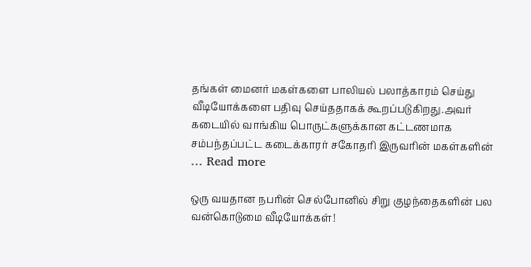தங்கள் மைனர் மகள்களை பாலியல் பலாத்காரம் செய்து வீடியோக்களை பதிவு செய்ததாகக் கூறப்படுகிறது.அவர் கடையில் வாங்கிய பொருட்களுக்கான கட்டணமாக சம்பந்தப்பட்ட கடைக்காரர் சகோதரி இருவரின் மகள்களின் … Read more

ஒரு வயதான நபரின் செல்போனில் சிறு குழந்தைகளின் பல வன்கொடுமை வீடியோக்கள்!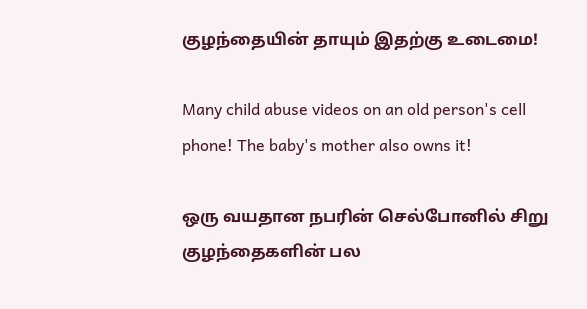குழந்தையின் தாயும் இதற்கு உடைமை!

Many child abuse videos on an old person's cell phone! The baby's mother also owns it!

ஒரு வயதான நபரின் செல்போனில் சிறு குழந்தைகளின் பல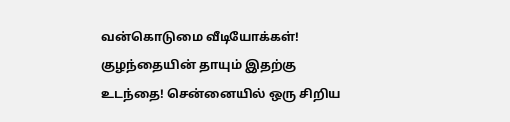வன்கொடுமை வீடியோக்கள்! குழந்தையின் தாயும் இதற்கு உடந்தை! சென்னையில் ஒரு சிறிய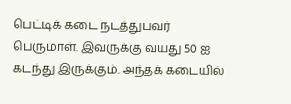பெட்டிக் கடை நடத்துபவர் பெருமாள். இவருக்கு வயது 50 ஐ கடந்து இருக்கும். அந்தக் கடையில்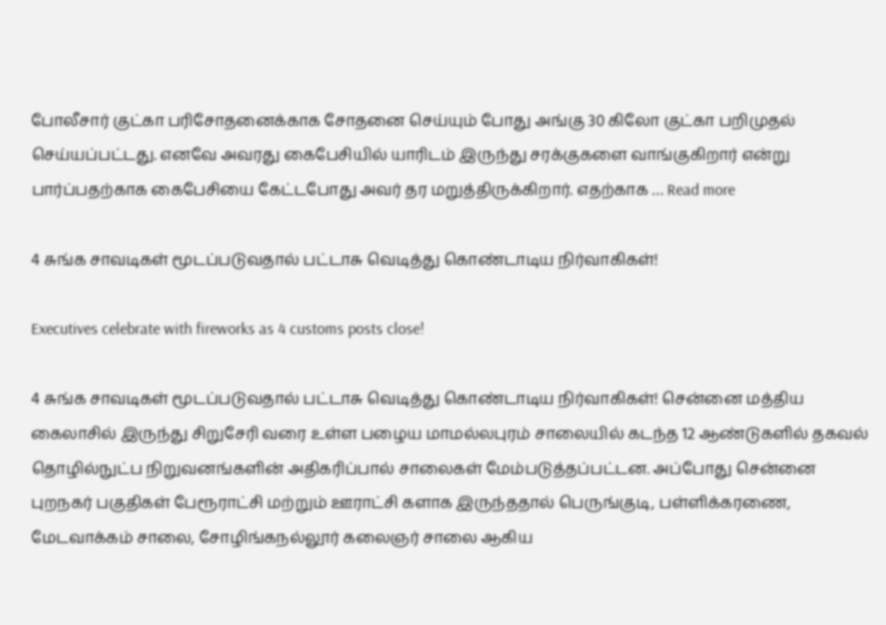போலீசார் குட்கா பரிசோதனைக்காக சோதனை செய்யும் போது அங்கு 30 கிலோ குட்கா பறிமுதல் செய்யப்பட்டது. எனவே அவரது கைபேசியில் யாரிடம் இருந்து சரக்குகளை வாங்குகிறார் என்று பார்ப்பதற்காக கைபேசியை கேட்டபோது அவர் தர மறுத்திருக்கிறார். எதற்காக … Read more

4 சுங்க சாவடிகள் மூடப்படுவதால் பட்டாசு வெடித்து கொண்டாடிய நிர்வாகிகள்!

Executives celebrate with fireworks as 4 customs posts close!

4 சுங்க சாவடிகள் மூடப்படுவதால் பட்டாசு வெடித்து கொண்டாடிய நிர்வாகிகள்! சென்னை மத்திய கைலாசில் இருந்து சிறுசேரி வரை உள்ள பழைய மாமல்லபுரம் சாலையில் கடந்த 12 ஆண்டுகளில் தகவல் தொழில்நுட்ப நிறுவனங்களின் அதிகரிப்பால் சாலைகள் மேம்படுத்தப்பட்டன. அப்போது சென்னை புறநகர் பகுதிகள் பேரூராட்சி மற்றும் ஊராட்சி களாக இருந்ததால் பெருங்குடி, பள்ளிக்கரணை, மேடவாக்கம் சாலை, சோழிங்கநல்லூர் கலைஞர் சாலை ஆகிய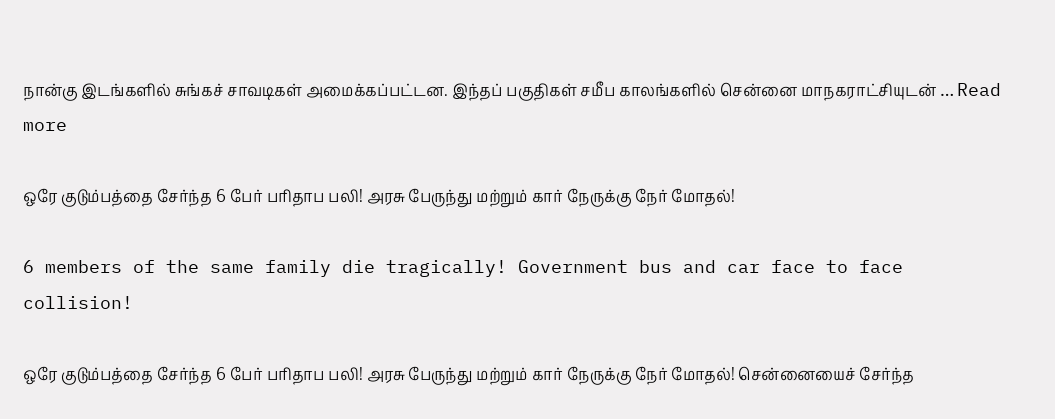நான்கு இடங்களில் சுங்கச் சாவடிகள் அமைக்கப்பட்டன. இந்தப் பகுதிகள் சமீப காலங்களில் சென்னை மாநகராட்சியுடன் … Read more

ஒரே குடும்பத்தை சேர்ந்த 6 பேர் பரிதாப பலி! அரசு பேருந்து மற்றும் கார் நேருக்கு நேர் மோதல்!

6 members of the same family die tragically! Government bus and car face to face collision!

ஒரே குடும்பத்தை சேர்ந்த 6 பேர் பரிதாப பலி! அரசு பேருந்து மற்றும் கார் நேருக்கு நேர் மோதல்! சென்னையைச் சேர்ந்த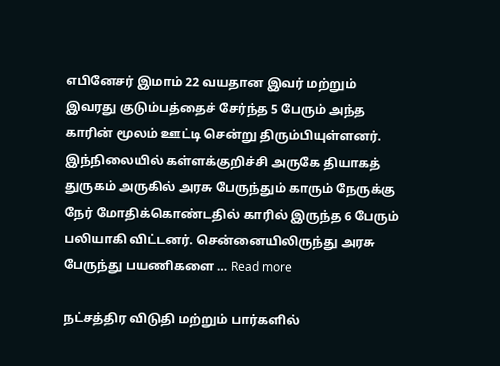எபினேசர் இமாம் 22 வயதான இவர் மற்றும் இவரது குடும்பத்தைச் சேர்ந்த 5 பேரும் அந்த காரின் மூலம் ஊட்டி சென்று திரும்பியுள்ளனர். இந்நிலையில் கள்ளக்குறிச்சி அருகே தியாகத் துருகம் அருகில் அரசு பேருந்தும் காரும் நேருக்கு நேர் மோதிக்கொண்டதில் காரில் இருந்த 6 பேரும் பலியாகி விட்டனர். சென்னையிலிருந்து அரசு பேருந்து பயணிகளை … Read more

நட்சத்திர விடுதி மற்றும் பார்களில்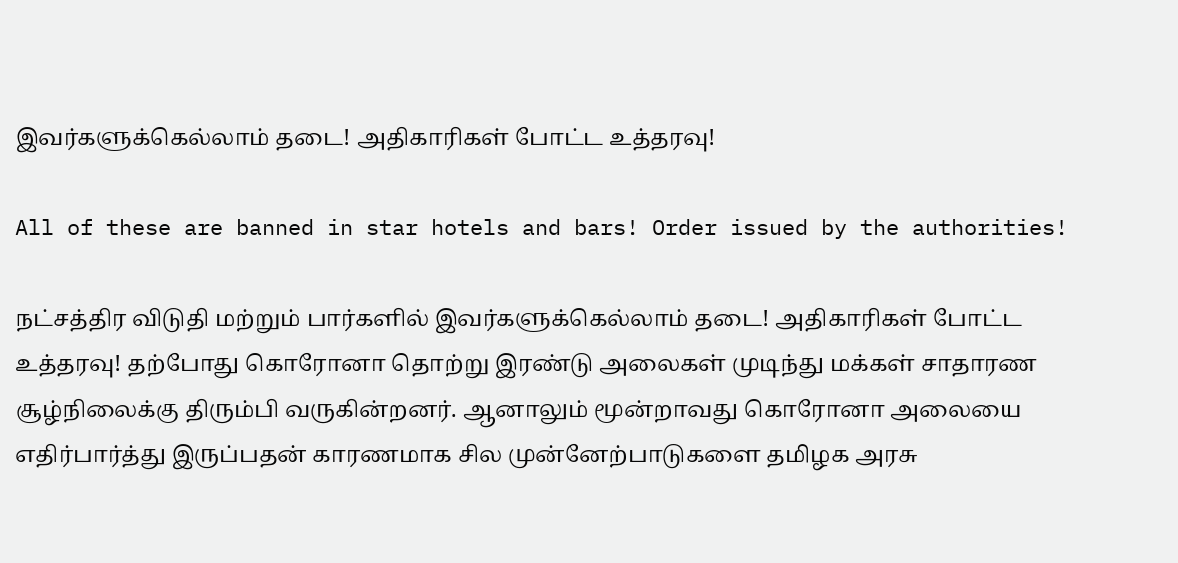இவர்களுக்கெல்லாம் தடை! அதிகாரிகள் போட்ட உத்தரவு!

All of these are banned in star hotels and bars! Order issued by the authorities!

நட்சத்திர விடுதி மற்றும் பார்களில் இவர்களுக்கெல்லாம் தடை! அதிகாரிகள் போட்ட உத்தரவு! தற்போது கொரோனா தொற்று இரண்டு அலைகள் முடிந்து மக்கள் சாதாரண சூழ்நிலைக்கு திரும்பி வருகின்றனர். ஆனாலும் மூன்றாவது கொரோனா அலையை எதிர்பார்த்து இருப்பதன் காரணமாக சில முன்னேற்பாடுகளை தமிழக அரசு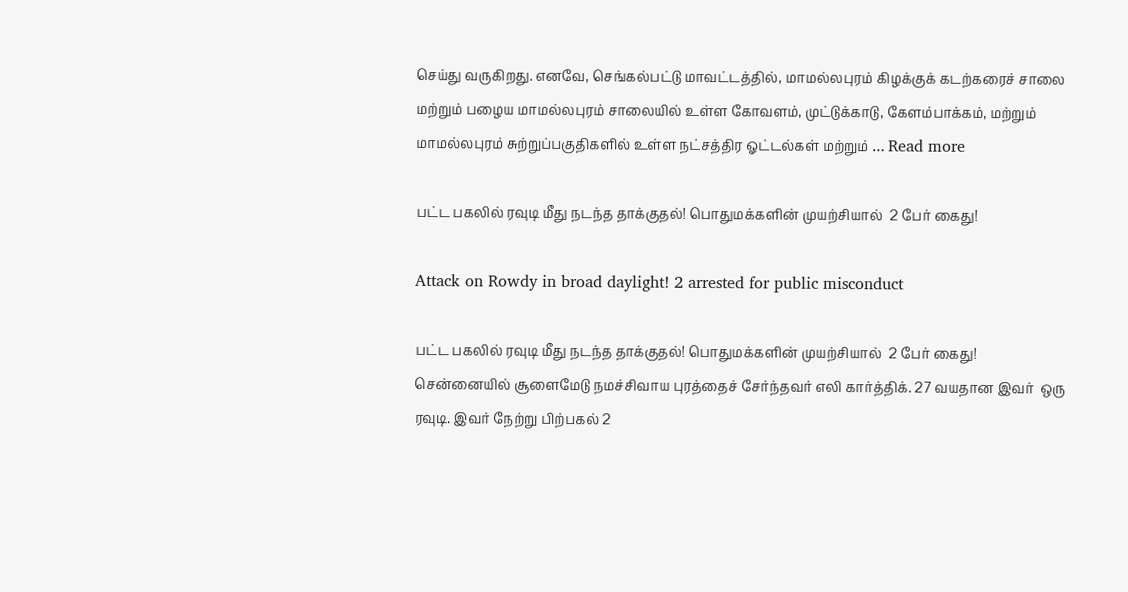செய்து வருகிறது. எனவே, செங்கல்பட்டு மாவட்டத்தில், மாமல்லபுரம் கிழக்குக் கடற்கரைச் சாலை மற்றும் பழைய மாமல்லபுரம் சாலையில் உள்ள கோவளம், முட்டுக்காடு, கேளம்பாக்கம், மற்றும் மாமல்லபுரம் சுற்றுப்பகுதிகளில் உள்ள நட்சத்திர ஓட்டல்கள் மற்றும் … Read more

பட்ட பகலில் ரவுடி மீது நடந்த தாக்குதல்! பொதுமக்களின் முயற்சியால்  2 பேர் கைது!

Attack on Rowdy in broad daylight! 2 arrested for public misconduct

பட்ட பகலில் ரவுடி மீது நடந்த தாக்குதல்! பொதுமக்களின் முயற்சியால்  2 பேர் கைது! சென்னையில் சூளைமேடு நமச்சிவாய புரத்தைச் சேர்ந்தவர் எலி கார்த்திக். 27 வயதான இவர்  ஒரு ரவுடி. இவர் நேற்று பிற்பகல் 2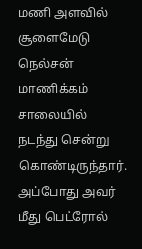மணி அளவில் சூளைமேடு நெல்சன் மாணிக்கம் சாலையில் நடந்து சென்று கொண்டிருந்தார். அப்போது அவர் மீது பெட்ரோல்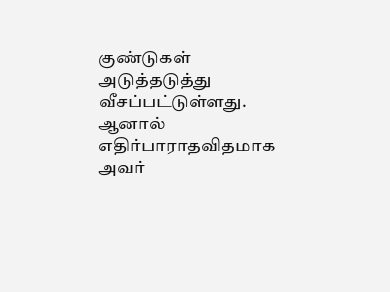குண்டுகள் அடுத்தடுத்து வீசப்பட்டுள்ளது. ஆனால் எதிர்பாராதவிதமாக அவர்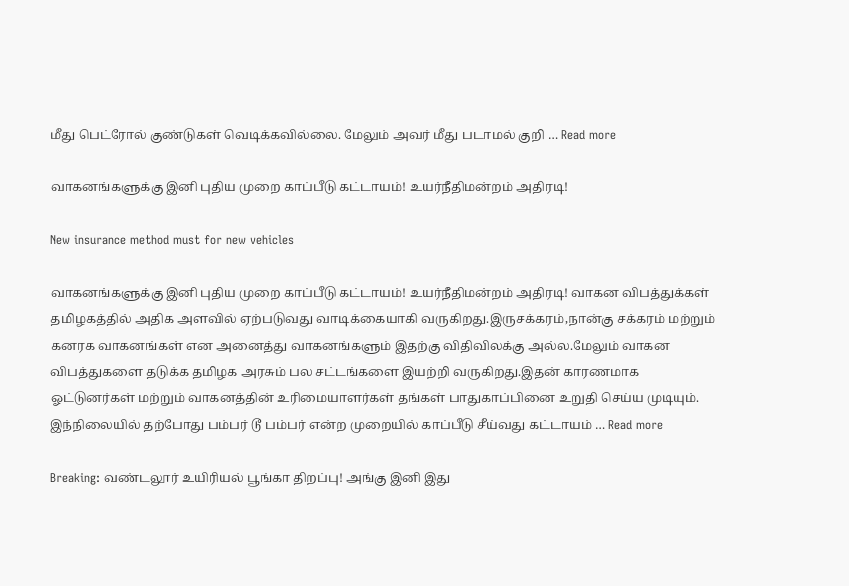மீது பெட்ரோல் குண்டுகள் வெடிக்கவில்லை. மேலும் அவர் மீது படாமல் குறி … Read more

வாகனங்களுக்கு இனி புதிய முறை காப்பீடு கட்டாயம்! உயர்நீதிமன்றம் அதிரடி!

New insurance method must for new vehicles

வாகனங்களுக்கு இனி புதிய முறை காப்பீடு கட்டாயம்! உயர்நீதிமன்றம் அதிரடி! வாகன விபத்துக்கள் தமிழகத்தில் அதிக அளவில் ஏற்படுவது வாடிக்கையாகி வருகிறது.இருசக்கரம்,நான்கு சக்கரம் மற்றும் கனரக வாகனங்கள் என அனைத்து வாகனங்களும் இதற்கு விதிவிலக்கு அல்ல.மேலும் வாகன விபத்துகளை தடுக்க தமிழக அரசும் பல சட்டங்களை இயற்றி வருகிறது.இதன் காரணமாக ஓட்டுனர்கள் மற்றும் வாகனத்தின் உரிமையாளர்கள் தங்கள் பாதுகாப்பினை உறுதி செய்ய முடியும். இந்நிலையில் தற்போது பம்பர் டூ பம்பர் என்ற முறையில் காப்பீடு சீய்வது கட்டாயம் … Read more

Breaking: வண்டலூர் உயிரியல் பூங்கா திறப்பு! அங்கு இனி இது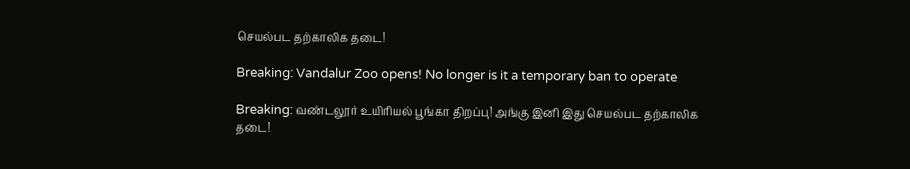செயல்பட தற்காலிக தடை!

Breaking: Vandalur Zoo opens! No longer is it a temporary ban to operate

Breaking: வண்டலூர் உயிரியல் பூங்கா திறப்பு! அங்கு இனி இது செயல்பட தற்காலிக தடை!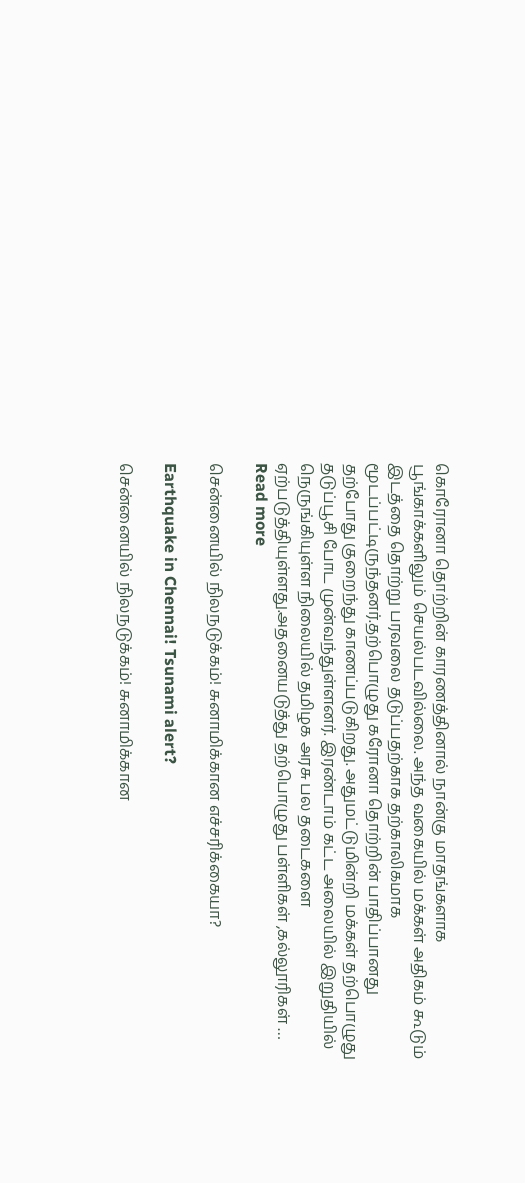கொரோனா தொற்றின் காரணத்தினால் நான்கு மாதங்களாக பூங்காக்களிலும் செயல்படவில்லை. அந்த வகையில் மக்கள் அதிகம் கூடும் இடத்தை தொற்று பரவலை தடுப்பதற்காக தற்காலிகமாக மூடப்பட்டிருந்தனர்.தற்பொழுது கரோனா தொற்றின் பாதிப்பானது தற்போது குறைந்து காணப்படுகிறது. அதுமட்டுமின்றி மக்கள் தற்பொழுது தடுப்பூசி போட முன்வந்துள்ளனர். இரண்டாம் கட்ட அலையில் இறுதியில் நெருங்கியுள்ள நிலையில் தமிழக அரசு பல தடைகளை ஏற்படுத்தியுள்ளது.அதனையடுத்து தற்பொழுது பள்ளிகள் ,கல்லூரிகள் … Read more

சென்னையில் நிலநடுக்கம்! சுனாமிக்கான எச்சரிக்கையா?

Earthquake in Chennai! Tsunami alert?

சென்னையில் நிலநடுக்கம்! சுனாமிக்கான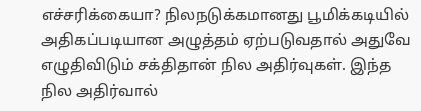எச்சரிக்கையா? நிலநடுக்கமானது பூமிக்கடியில் அதிகப்படியான அழுத்தம் ஏற்படுவதால் அதுவே எழுதிவிடும் சக்திதான் நில அதிர்வுகள். இந்த நில அதிர்வால்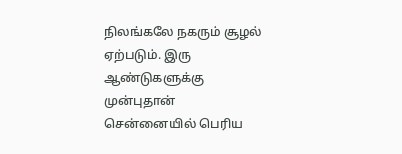நிலங்கலே நகரும் சூழல் ஏற்படும். இரு ஆண்டுகளுக்கு முன்புதான் சென்னையில் பெரிய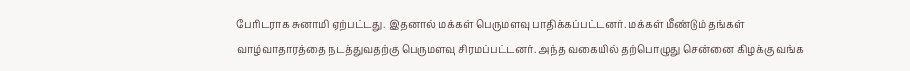பேரிடராக சுனாமி ஏற்பட்டது. இதனால் மக்கள் பெருமளவு பாதிக்கப்பட்டனர். மக்கள் மீண்டும் தங்கள் வாழ்வாதாரத்தை நடத்துவதற்கு பெருமளவு சிரமப்பட்டனர். அந்த வகையில் தற்பொழுது சென்னை கிழக்கு வங்க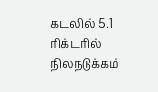கடலில் 5.1 ரிக்டரில் நிலநடுக்கம்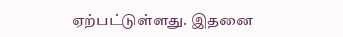ஏற்பட்டுள்ளது. இதனை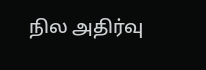நில அதிர்வு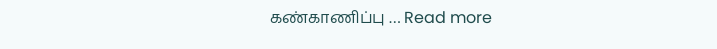கண்காணிப்பு … Read more